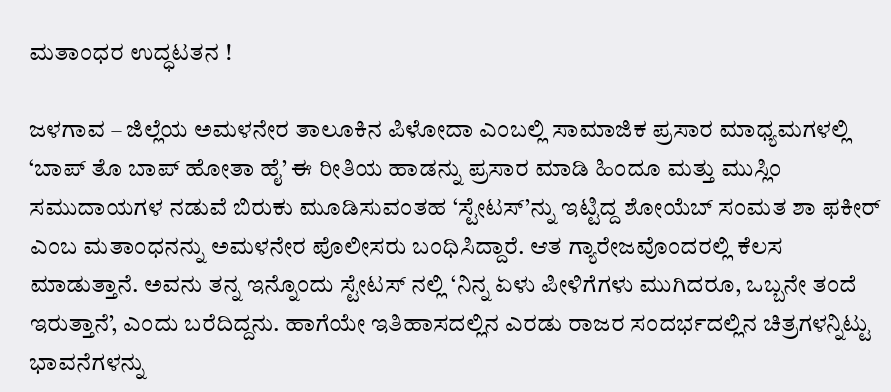ಮತಾಂಧರ ಉದ್ಧಟತನ !

ಜಳಗಾವ – ಜಿಲ್ಲೆಯ ಅಮಳನೇರ ತಾಲೂಕಿನ ಪಿಳೋದಾ ಎಂಬಲ್ಲಿ ಸಾಮಾಜಿಕ ಪ್ರಸಾರ ಮಾಧ್ಯಮಗಳಲ್ಲಿ ‘ಬಾಪ್ ತೊ ಬಾಪ್ ಹೋತಾ ಹೈ’ ಈ ರೀತಿಯ ಹಾಡನ್ನು ಪ್ರಸಾರ ಮಾಡಿ ಹಿಂದೂ ಮತ್ತು ಮುಸ್ಲಿಂ ಸಮುದಾಯಗಳ ನಡುವೆ ಬಿರುಕು ಮೂಡಿಸುವಂತಹ ‘ಸ್ಟೇಟಸ್’ನ್ನು ಇಟ್ಟಿದ್ದ ಶೋಯೆಬ್ ಸಂಮತ ಶಾ ಫಕೀರ್ ಎಂಬ ಮತಾಂಧನನ್ನು ಅಮಳನೇರ ಪೊಲೀಸರು ಬಂಧಿಸಿದ್ದಾರೆ. ಆತ ಗ್ಯಾರೇಜವೊಂದರಲ್ಲಿ ಕೆಲಸ ಮಾಡುತ್ತಾನೆ. ಅವನು ತನ್ನ ಇನ್ನೊಂದು ಸ್ಟೇಟಸ್ ನಲ್ಲಿ ‘ನಿನ್ನ ಏಳು ಪೀಳಿಗೆಗಳು ಮುಗಿದರೂ, ಒಬ್ಬನೇ ತಂದೆ ಇರುತ್ತಾನೆ’, ಎಂದು ಬರೆದಿದ್ದನು. ಹಾಗೆಯೇ ಇತಿಹಾಸದಲ್ಲಿನ ಎರಡು ರಾಜರ ಸಂದರ್ಭದಲ್ಲಿನ ಚಿತ್ರಗಳನ್ನಿಟ್ಟು ಭಾವನೆಗಳನ್ನು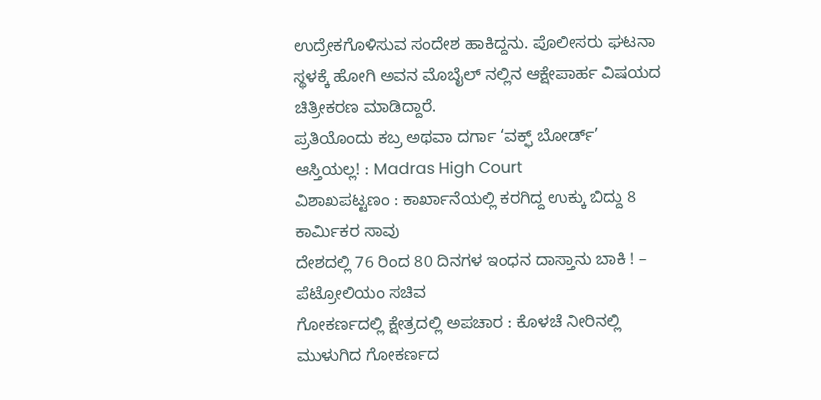ಉದ್ರೇಕಗೊಳಿಸುವ ಸಂದೇಶ ಹಾಕಿದ್ದನು. ಪೊಲೀಸರು ಘಟನಾ ಸ್ಥಳಕ್ಕೆ ಹೋಗಿ ಅವನ ಮೊಬೈಲ್ ನಲ್ಲಿನ ಆಕ್ಷೇಪಾರ್ಹ ವಿಷಯದ ಚಿತ್ರೀಕರಣ ಮಾಡಿದ್ದಾರೆ.
ಪ್ರತಿಯೊಂದು ಕಬ್ರ ಅಥವಾ ದರ್ಗಾ ‘ವಕ್ಫ್ ಬೋರ್ಡ್’ ಆಸ್ತಿಯಲ್ಲ! : Madras High Court
ವಿಶಾಖಪಟ್ಟಣಂ : ಕಾರ್ಖಾನೆಯಲ್ಲಿ ಕರಗಿದ್ದ ಉಕ್ಕು ಬಿದ್ದು 8 ಕಾರ್ಮಿಕರ ಸಾವು
ದೇಶದಲ್ಲಿ 76 ರಿಂದ 80 ದಿನಗಳ ಇಂಧನ ದಾಸ್ತಾನು ಬಾಕಿ ! – ಪೆಟ್ರೋಲಿಯಂ ಸಚಿವ
ಗೋಕರ್ಣದಲ್ಲಿ ಕ್ಷೇತ್ರದಲ್ಲಿ ಅಪಚಾರ : ಕೊಳಚೆ ನೀರಿನಲ್ಲಿ ಮುಳುಗಿದ ಗೋಕರ್ಣದ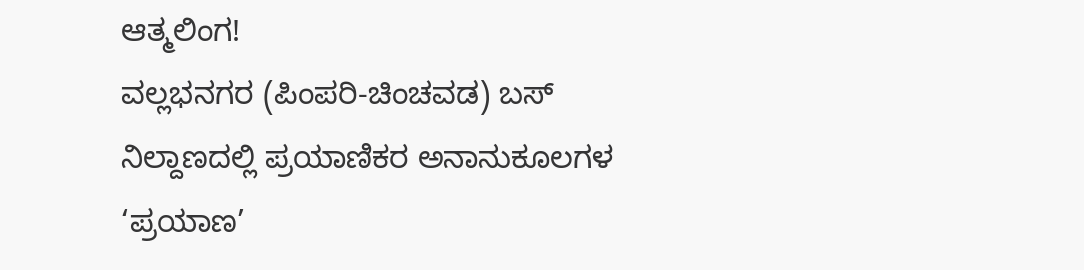ಆತ್ಮಲಿಂಗ!
ವಲ್ಲಭನಗರ (ಪಿಂಪರಿ-ಚಿಂಚವಡ) ಬಸ್ ನಿಲ್ದಾಣದಲ್ಲಿ ಪ್ರಯಾಣಿಕರ ಅನಾನುಕೂಲಗಳ ‘ಪ್ರಯಾಣ’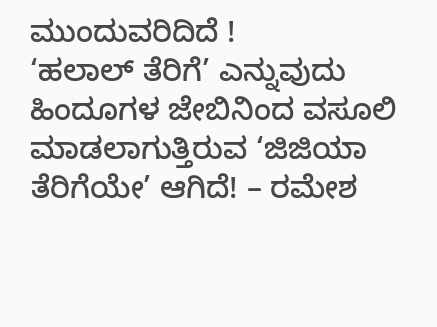ಮುಂದುವರಿದಿದೆ !
‘ಹಲಾಲ್ ತೆರಿಗೆ’ ಎನ್ನುವುದು ಹಿಂದೂಗಳ ಜೇಬಿನಿಂದ ವಸೂಲಿ ಮಾಡಲಾಗುತ್ತಿರುವ ‘ಜಿಜಿಯಾ ತೆರಿಗೆಯೇ’ ಆಗಿದೆ! – ರಮೇಶ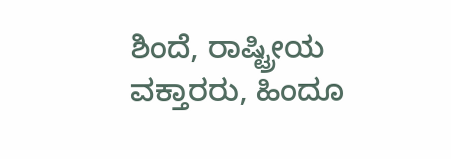ಶಿಂದೆ, ರಾಷ್ಟ್ರೀಯ ವಕ್ತಾರರು, ಹಿಂದೂ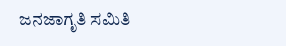ಜನಜಾಗೃತಿ ಸಮಿತಿ